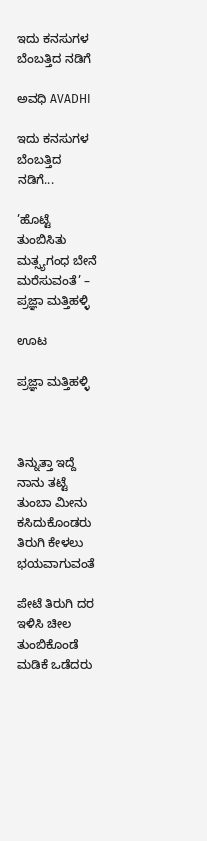ಇದು ಕನಸುಗಳ ಬೆಂಬತ್ತಿದ ನಡಿಗೆ‍

ಅವಧಿ AVADHI

ಇದು ಕನಸುಗಳ ಬೆಂಬತ್ತಿದ ನಡಿಗೆ...

’ಹೊಟ್ಟೆ ತುಂಬಿಸಿತು ಮತ್ಸ್ಯಗಂಧ ಬೇನೆ ಮರೆಸುವಂತೆ’ – ಪ್ರಜ್ಞಾ ಮತ್ತಿಹಳ್ಳಿ

ಊಟ

ಪ್ರಜ್ಞಾ ಮತ್ತಿಹಳ್ಳಿ



ತಿನ್ನುತ್ತಾ ಇದ್ದೆ ನಾನು ತಟ್ಟೆ ತುಂಬಾ ಮೀನು
ಕಸಿದುಕೊಂಡರು ತಿರುಗಿ ಕೇಳಲು ಭಯವಾಗುವಂತೆ

ಪೇಟೆ ತಿರುಗಿ ದರ ಇಳಿಸಿ ಚೀಲ ತುಂಬಿಕೊಂಡೆ
ಮಡಿಕೆ ಒಡೆದರು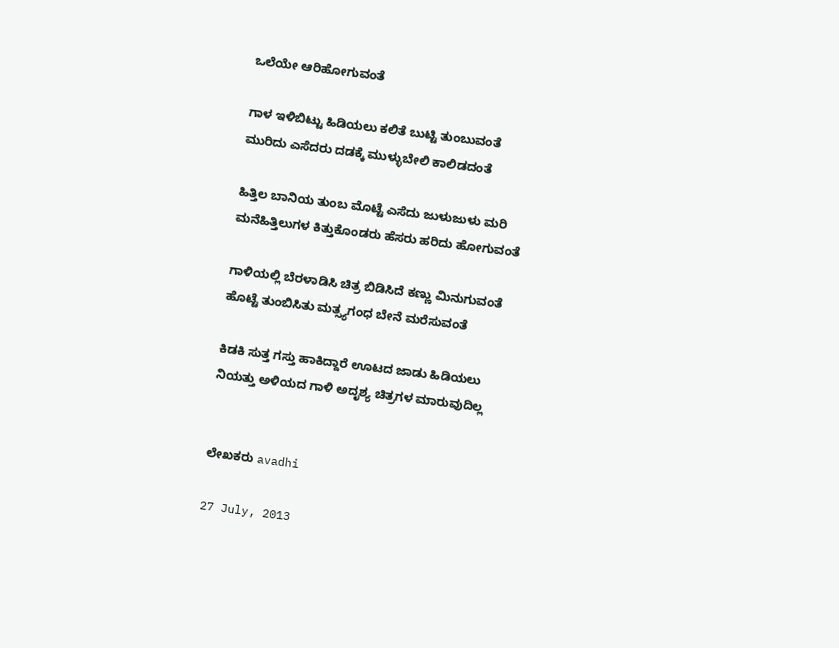ಒಲೆಯೇ ಆರಿಹೋಗುವಂತೆ

ಗಾಳ ಇಳಿಬಿಟ್ಟು ಹಿಡಿಯಲು ಕಲಿತೆ ಬುಟ್ಟಿ ತುಂಬುವಂತೆ
ಮುರಿದು ಎಸೆದರು ದಡಕ್ಕೆ ಮುಳ್ಳುಬೇಲಿ ಕಾಲಿಡದಂತೆ

ಹಿತ್ತಿಲ ಬಾನಿಯ ತುಂಬ ಮೊಟ್ಟೆ ಎಸೆದು ಜುಳುಜುಳು ಮರಿ
ಮನೆಹಿತ್ತಿಲುಗಳ ಕಿತ್ತುಕೊಂಡರು ಹೆಸರು ಹರಿದು ಹೋಗುವಂತೆ

ಗಾಳಿಯಲ್ಲಿ ಬೆರಳಾಡಿಸಿ ಚಿತ್ರ ಬಿಡಿಸಿದೆ ಕಣ್ಣು ಮಿನುಗುವಂತೆ
ಹೊಟ್ಟೆ ತುಂಬಿಸಿತು ಮತ್ಸ್ಯಗಂಧ ಬೇನೆ ಮರೆಸುವಂತೆ

ಕಿಡಕಿ ಸುತ್ತ ಗಸ್ತು ಹಾಕಿದ್ದಾರೆ ಊಟದ ಜಾಡು ಹಿಡಿಯಲು
ನಿಯತ್ತು ಅಳಿಯದ ಗಾಳಿ ಅದೃಶ್ಯ ಚಿತ್ರಗಳ ಮಾರುವುದಿಲ್ಲ


ಲೇಖಕರು avadhi

27 July, 2013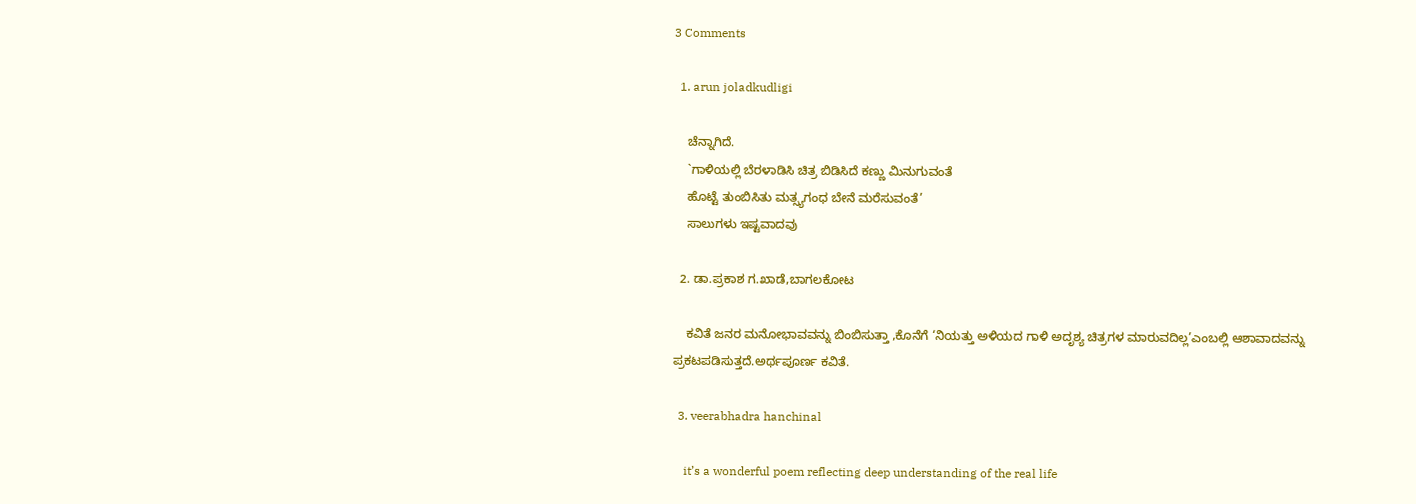3 Comments

  1. arun joladkudligi

    ಚೆನ್ನಾಗಿದೆ.
    `ಗಾಳಿಯಲ್ಲಿ ಬೆರಳಾಡಿಸಿ ಚಿತ್ರ ಬಿಡಿಸಿದೆ ಕಣ್ಣು ಮಿನುಗುವಂತೆ
    ಹೊಟ್ಟೆ ತುಂಬಿಸಿತು ಮತ್ಸ್ಯಗಂಧ ಬೇನೆ ಮರೆಸುವಂತೆ’
    ಸಾಲುಗಳು ಇಷ್ಟವಾದವು

  2. ಡಾ.ಪ್ರಕಾಶ ಗ.ಖಾಡೆ,ಬಾಗಲಕೋಟ

    ಕವಿತೆ ಜನರ ಮನೋಭಾವವನ್ನು ಬಿಂಬಿಸುತ್ತಾ ,ಕೊನೆಗೆ ‘ನಿಯತ್ತು ಅಳಿಯದ ಗಾಳಿ ಅದೃಶ್ಯ ಚಿತ್ರಗಳ ಮಾರುವದಿಲ್ಲ’ಎಂಬಲ್ಲಿ ಆಶಾವಾದವನ್ನು ಪ್ರಕಟಪಡಿಸುತ್ತದೆ.ಅರ್ಥಪೂರ್ಣ ಕವಿತೆ.

  3. veerabhadra hanchinal

    it’s a wonderful poem reflecting deep understanding of the real life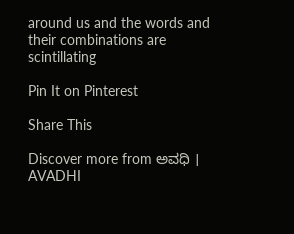around us and the words and their combinations are scintillating

Pin It on Pinterest

Share This

Discover more from ಅವಧಿ । AVADHI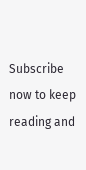Subscribe now to keep reading and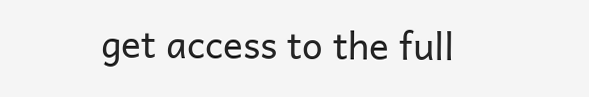get access to the full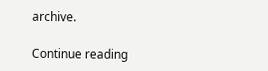archive.

Continue reading